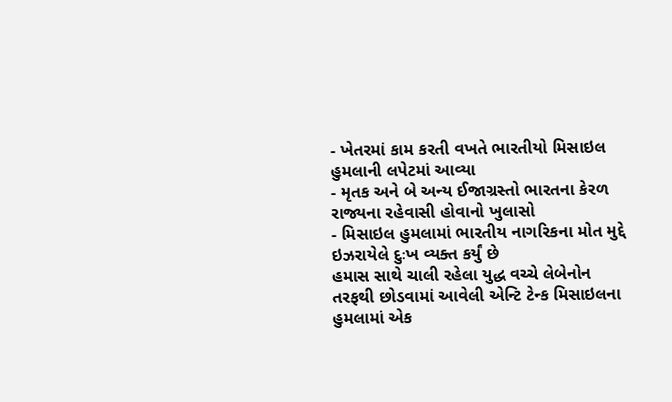- ખેતરમાં કામ કરતી વખતે ભારતીયો મિસાઇલ હુમલાની લપેટમાં આવ્યા
- મૃતક અને બે અન્ય ઈજાગ્રસ્તો ભારતના કેરળ રાજ્યના રહેવાસી હોવાનો ખુલાસો
- મિસાઇલ હુમલામાં ભારતીય નાગરિકના મોત મુદ્દે ઇઝરાયેલે દુઃખ વ્યક્ત કર્યું છે
હમાસ સાથે ચાલી રહેલા યુદ્ધ વચ્ચે લેબેનોન તરફથી છોડવામાં આવેલી એન્ટિ ટેન્ક મિસાઇલના હુમલામાં એક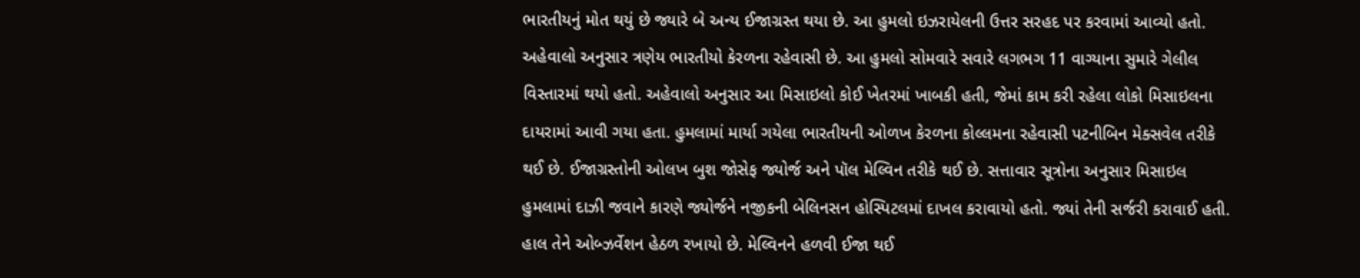ભારતીયનું મોત થયું છે જ્યારે બે અન્ય ઈજાગ્રસ્ત થયા છે. આ હુમલો ઇઝરાયેલની ઉત્તર સરહદ પર કરવામાં આવ્યો હતો. અહેવાલો અનુસાર ત્રણેય ભારતીયો કેરળના રહેવાસી છે. આ હુમલો સોમવારે સવારે લગભગ 11 વાગ્યાના સુમારે ગેલીલ વિસ્તારમાં થયો હતો. અહેવાલો અનુસાર આ મિસાઇલો કોઈ ખેતરમાં ખાબકી હતી, જેમાં કામ કરી રહેલા લોકો મિસાઇલના દાયરામાં આવી ગયા હતા. હુમલામાં માર્યા ગયેલા ભારતીયની ઓળખ કેરળના કોલ્લમના રહેવાસી પટનીબિન મેક્સવેલ તરીકે થઈ છે. ઈજાગ્રસ્તોની ઓલખ બુશ જોસેફ જ્યોર્જ અને પૉલ મેલ્વિન તરીકે થઈ છે. સત્તાવાર સૂત્રોના અનુસાર મિસાઇલ હુમલામાં દાઝી જવાને કારણે જ્યોર્જને નજીકની બેલિનસન હોસ્પિટલમાં દાખલ કરાવાયો હતો. જ્યાં તેની સર્જરી કરાવાઈ હતી. હાલ તેને ઓબ્ઝર્વેશન હેઠળ રખાયો છે. મેલ્વિનને હળવી ઈજા થઈ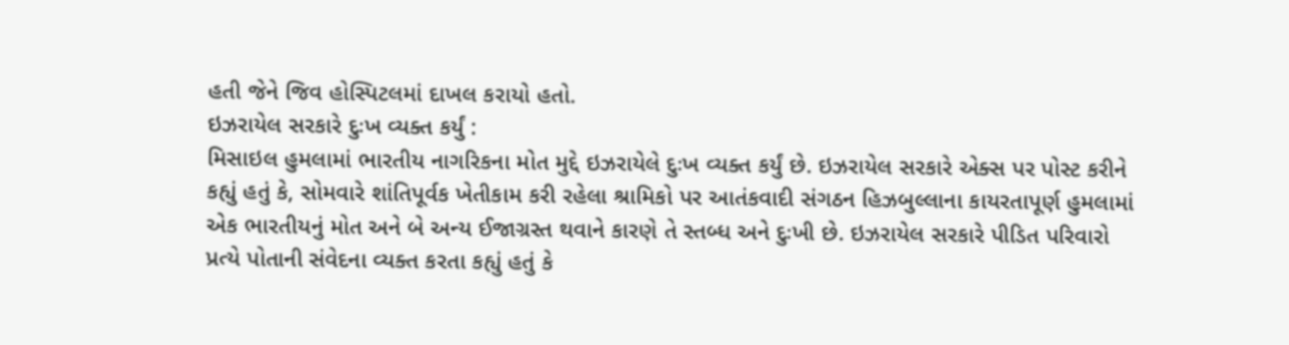હતી જેને જિવ હોસ્પિટલમાં દાખલ કરાયો હતો.
ઇઝરાયેલ સરકારે દુઃખ વ્યક્ત કર્યું :
મિસાઇલ હુમલામાં ભારતીય નાગરિકના મોત મુદ્દે ઇઝરાયેલે દુઃખ વ્યક્ત કર્યું છે. ઇઝરાયેલ સરકારે એક્સ પર પોસ્ટ કરીને કહ્યું હતું કે, સોમવારે શાંતિપૂર્વક ખેતીકામ કરી રહેલા શ્રામિકો પર આતંકવાદી સંગઠન હિઝબુલ્લાના કાયરતાપૂર્ણ હુમલામાં એક ભારતીયનું મોત અને બે અન્ય ઈજાગ્રસ્ત થવાને કારણે તે સ્તબ્ધ અને દુઃખી છે. ઇઝરાયેલ સરકારે પીડિત પરિવારો પ્રત્યે પોતાની સંવેદના વ્યક્ત કરતા કહ્યું હતું કે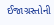ઈજાગ્રસ્તોની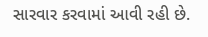સારવાર કરવામાં આવી રહી છે.